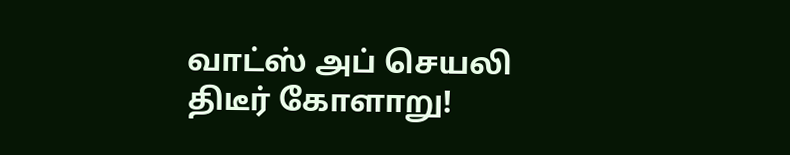வாட்ஸ் அப் செயலி திடீர் கோளாறு!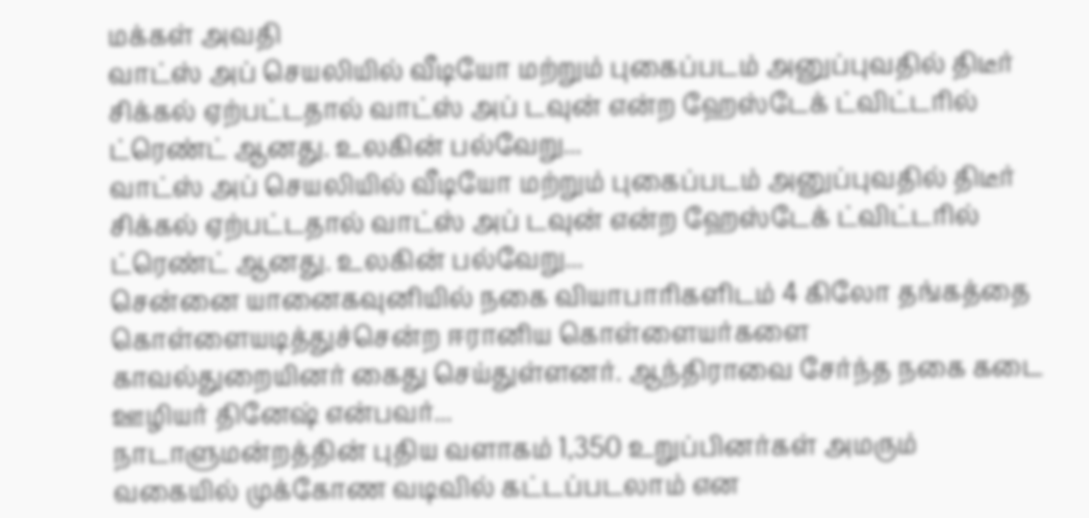மக்கள் அவதி
வாட்ஸ் அப் செயலியில் வீடியோ மற்றும் புகைப்படம் அனுப்புவதில் திடீர் சிக்கல் ஏற்பட்டதால் வாட்ஸ் அப் டவுன் என்ற ஹேஸ்டேக் ட்விட்டரில் ட்ரெண்ட் ஆனது. உலகின் பல்வேறு...
வாட்ஸ் அப் செயலியில் வீடியோ மற்றும் புகைப்படம் அனுப்புவதில் திடீர் சிக்கல் ஏற்பட்டதால் வாட்ஸ் அப் டவுன் என்ற ஹேஸ்டேக் ட்விட்டரில் ட்ரெண்ட் ஆனது. உலகின் பல்வேறு...
சென்னை யானைகவுனியில் நகை வியாபாரிகளிடம் 4 கிலோ தங்கத்தை கொள்ளையடித்துச்சென்ற ஈரானிய கொள்ளையர்களை காவல்துறையினர் கைது செய்துள்ளனர். ஆந்திராவை சேர்ந்த நகை கடை ஊழியர் தினேஷ் என்பவர்...
நாடாளுமன்றத்தின் புதிய வளாகம் 1,350 உறுப்பினர்கள் அமரும் வகையில் முக்கோண வடிவில் கட்டப்படலாம் என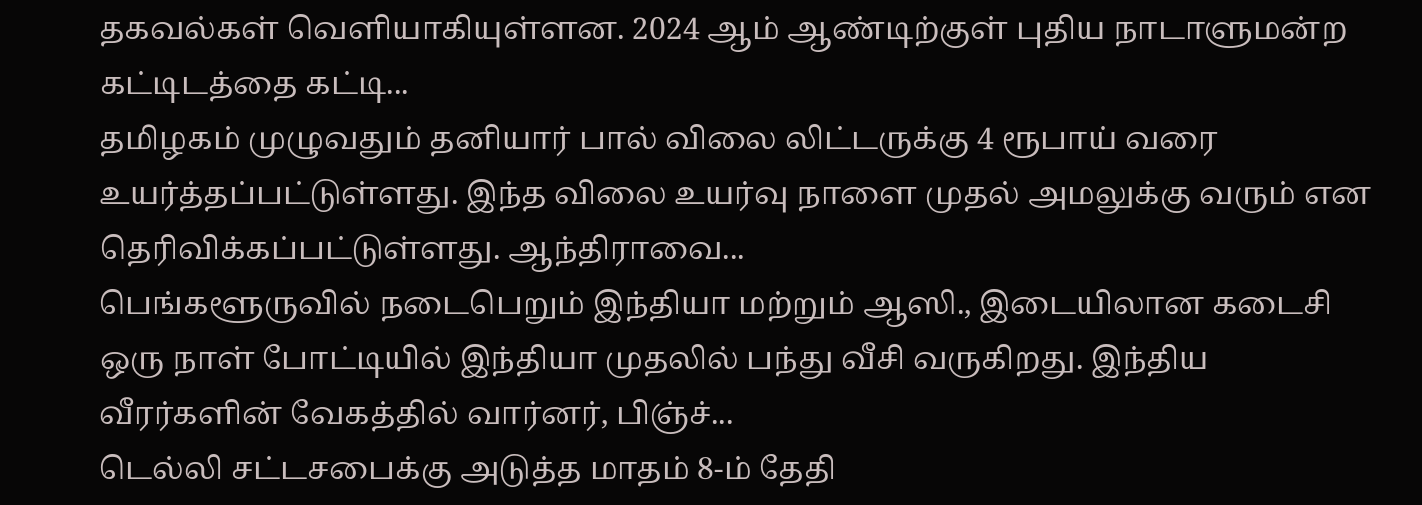தகவல்கள் வெளியாகியுள்ளன. 2024 ஆம் ஆண்டிற்குள் புதிய நாடாளுமன்ற கட்டிடத்தை கட்டி...
தமிழகம் முழுவதும் தனியார் பால் விலை லிட்டருக்கு 4 ரூபாய் வரை உயர்த்தப்பட்டுள்ளது. இந்த விலை உயர்வு நாளை முதல் அமலுக்கு வரும் என தெரிவிக்கப்பட்டுள்ளது. ஆந்திராவை...
பெங்களூருவில் நடைபெறும் இந்தியா மற்றும் ஆஸி., இடையிலான கடைசி ஒரு நாள் போட்டியில் இந்தியா முதலில் பந்து வீசி வருகிறது. இந்திய வீரர்களின் வேகத்தில் வார்னர், பிஞ்ச்...
டெல்லி சட்டசபைக்கு அடுத்த மாதம் 8-ம் தேதி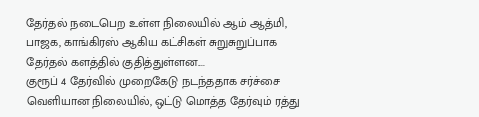தேர்தல் நடைபெற உள்ள நிலையில் ஆம் ஆத்மி, பாஜக, காங்கிரஸ் ஆகிய கட்சிகள் சுறுசுறுப்பாக தேர்தல் களத்தில் குதித்துள்ளன....
குரூப் 4 தேர்வில் முறைகேடு நடந்ததாக சர்ச்சை வெளியான நிலையில், ஒட்டு மொத்த தேர்வும் ரத்து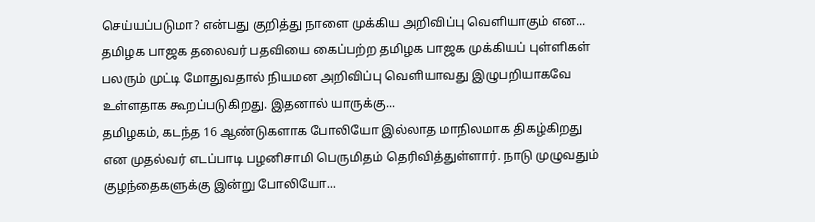செய்யப்படுமா? என்பது குறித்து நாளை முக்கிய அறிவிப்பு வெளியாகும் என...
தமிழக பாஜக தலைவர் பதவியை கைப்பற்ற தமிழக பாஜக முக்கியப் புள்ளிகள் பலரும் முட்டி மோதுவதால் நியமன அறிவிப்பு வெளியாவது இழுபறியாகவே உள்ளதாக கூறப்படுகிறது. இதனால் யாருக்கு...
தமிழகம், கடந்த 16 ஆண்டுகளாக போலியோ இல்லாத மாநிலமாக திகழ்கிறது என முதல்வர் எடப்பாடி பழனிசாமி பெருமிதம் தெரிவித்துள்ளார். நாடு முழுவதும் குழந்தைகளுக்கு இன்று போலியோ...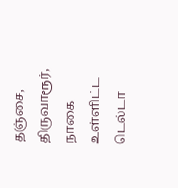தஞ்சை, திருவாரூர், நாகை உள்ளிட்ட டெல்டா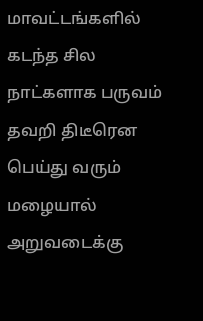மாவட்டங்களில் கடந்த சில நாட்களாக பருவம் தவறி திடீரென பெய்து வரும் மழையால் அறுவடைக்கு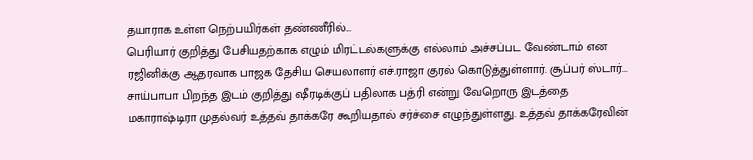தயாராக உள்ள நெற்பயிர்கள் தண்ணீரில்...
பெரியார் குறித்து பேசியதற்காக எழும் மிரட்டல்களுக்கு எல்லாம் அச்சப்பட வேண்டாம் என ரஜினிக்கு ஆதரவாக பாஜக தேசிய செயலாளர் எச்.ராஜா குரல் கொடுத்துள்ளார். சூப்பர் ஸ்டார்...
சாய்பாபா பிறந்த இடம் குறித்து ஷீரடிக்குப் பதிலாக பத்ரி என்று வேறொரு இடத்தை மகாராஷ்டிரா முதல்வர் உத்தவ் தாக்கரே கூறியதால் சர்ச்சை எழுந்துள்ளது. உத்தவ் தாக்கரேவின்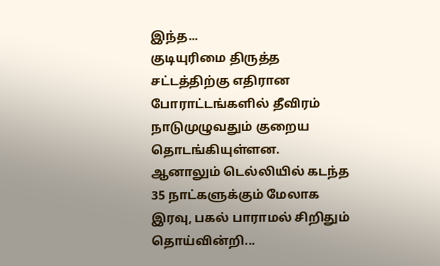இந்த...
குடியுரிமை திருத்த சட்டத்திற்கு எதிரான போராட்டங்களில் தீவிரம் நாடுமுழுவதும் குறைய தொடங்கியுள்ளன. ஆனாலும் டெல்லியில் கடந்த 35 நாட்களுக்கும் மேலாக இரவு, பகல் பாராமல் சிறிதும் தொய்வின்றி...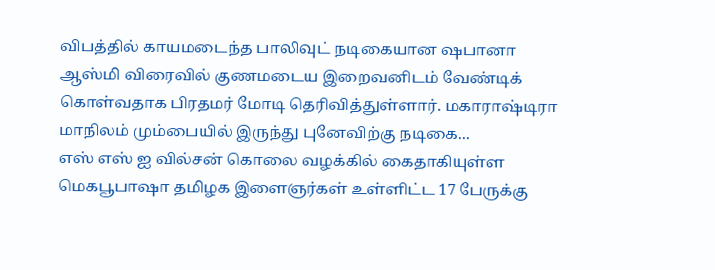விபத்தில் காயமடைந்த பாலிவுட் நடிகையான ஷபானா ஆஸ்மி விரைவில் குணமடைய இறைவனிடம் வேண்டிக் கொள்வதாக பிரதமர் மோடி தெரிவித்துள்ளார். மகாராஷ்டிரா மாநிலம் மும்பையில் இருந்து புனேவிற்கு நடிகை...
எஸ் எஸ் ஐ வில்சன் கொலை வழக்கில் கைதாகியுள்ள மெகபூபாஷா தமிழக இளைஞர்கள் உள்ளிட்ட 17 பேருக்கு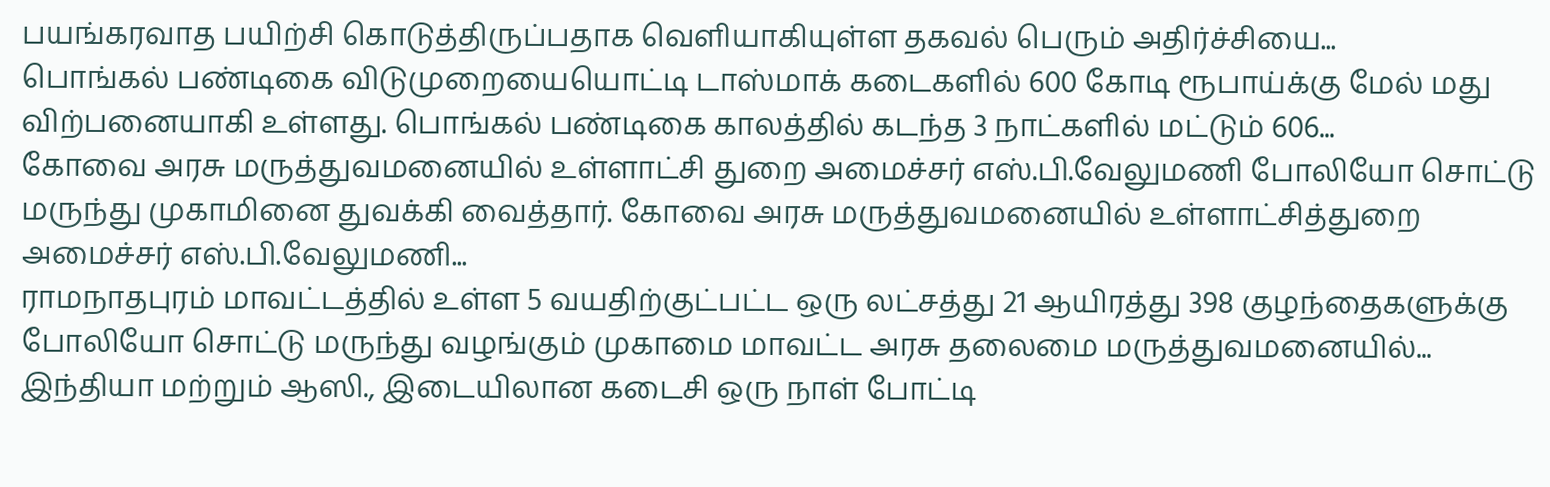பயங்கரவாத பயிற்சி கொடுத்திருப்பதாக வெளியாகியுள்ள தகவல் பெரும் அதிர்ச்சியை...
பொங்கல் பண்டிகை விடுமுறையையொட்டி டாஸ்மாக் கடைகளில் 600 கோடி ரூபாய்க்கு மேல் மது விற்பனையாகி உள்ளது. பொங்கல் பண்டிகை காலத்தில் கடந்த 3 நாட்களில் மட்டும் 606...
கோவை அரசு மருத்துவமனையில் உள்ளாட்சி துறை அமைச்சர் எஸ்.பி.வேலுமணி போலியோ சொட்டு மருந்து முகாமினை துவக்கி வைத்தார். கோவை அரசு மருத்துவமனையில் உள்ளாட்சித்துறை அமைச்சர் எஸ்.பி.வேலுமணி...
ராமநாதபுரம் மாவட்டத்தில் உள்ள 5 வயதிற்குட்பட்ட ஒரு லட்சத்து 21 ஆயிரத்து 398 குழந்தைகளுக்கு போலியோ சொட்டு மருந்து வழங்கும் முகாமை மாவட்ட அரசு தலைமை மருத்துவமனையில்...
இந்தியா மற்றும் ஆஸி., இடையிலான கடைசி ஒரு நாள் போட்டி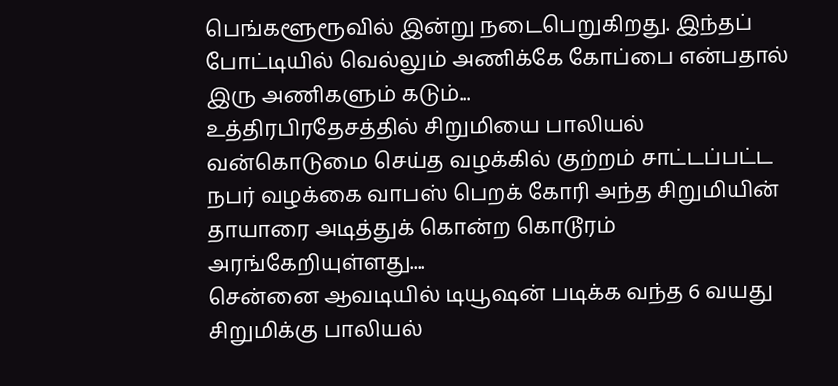பெங்களூரூவில் இன்று நடைபெறுகிறது. இந்தப் போட்டியில் வெல்லும் அணிக்கே கோப்பை என்பதால் இரு அணிகளும் கடும்...
உத்திரபிரதேசத்தில் சிறுமியை பாலியல் வன்கொடுமை செய்த வழக்கில் குற்றம் சாட்டப்பட்ட நபர் வழக்கை வாபஸ் பெறக் கோரி அந்த சிறுமியின் தாயாரை அடித்துக் கொன்ற கொடூரம் அரங்கேறியுள்ளது....
சென்னை ஆவடியில் டியூஷன் படிக்க வந்த 6 வயது சிறுமிக்கு பாலியல்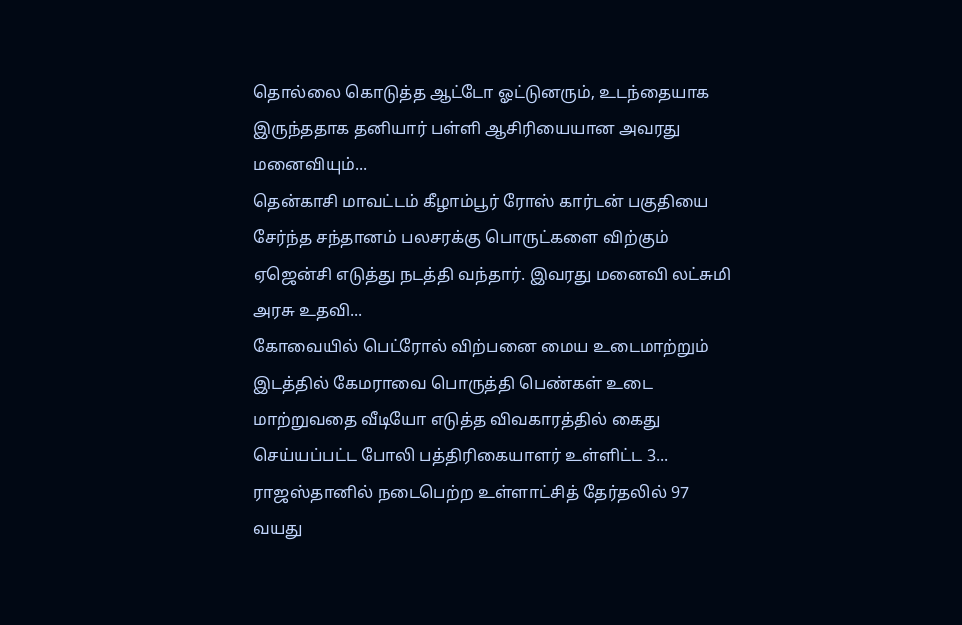தொல்லை கொடுத்த ஆட்டோ ஓட்டுனரும், உடந்தையாக இருந்ததாக தனியார் பள்ளி ஆசிரியையான அவரது மனைவியும்...
தென்காசி மாவட்டம் கீழாம்பூர் ரோஸ் கார்டன் பகுதியை சேர்ந்த சந்தானம் பலசரக்கு பொருட்களை விற்கும் ஏஜென்சி எடுத்து நடத்தி வந்தார். இவரது மனைவி லட்சுமி அரசு உதவி...
கோவையில் பெட்ரோல் விற்பனை மைய உடைமாற்றும் இடத்தில் கேமராவை பொருத்தி பெண்கள் உடை மாற்றுவதை வீடியோ எடுத்த விவகாரத்தில் கைது செய்யப்பட்ட போலி பத்திரிகையாளர் உள்ளிட்ட 3...
ராஜஸ்தானில் நடைபெற்ற உள்ளாட்சித் தேர்தலில் 97 வயது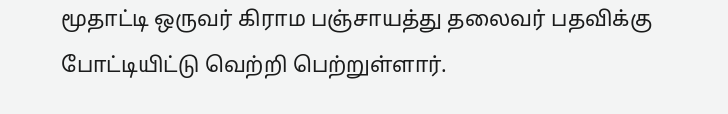மூதாட்டி ஒருவர் கிராம பஞ்சாயத்து தலைவர் பதவிக்கு போட்டியிட்டு வெற்றி பெற்றுள்ளார்.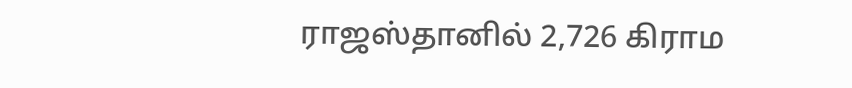ராஜஸ்தானில் 2,726 கிராம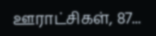ஊராட்சிகள், 87...